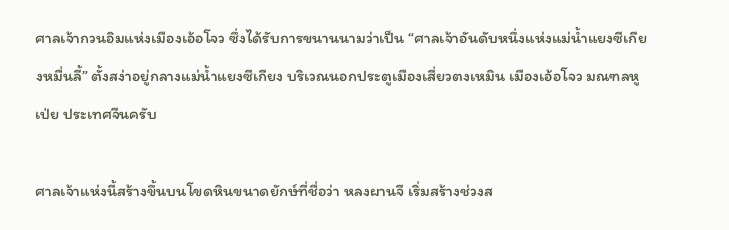ศาลเจ้ากวนอิมแห่งเมืองเอ้อโจว ซึ่งได้รับการขนานนามว่าเป็น “ศาลเจ้าอันดับหนึ่งแห่งแม่น้ำแยงซีเกียงหมื่นลี้” ตั้งสง่าอยู่กลางแม่น้ำแยงซีเกียง บริเวณนอกประตูเมืองเสี่ยวตงเหมิน เมืองเอ้อโจว มณฑลหูเป่ย ประเทศจีนครับ

ศาลเจ้าแห่งนี้สร้างขึ้นบนโขดหินขนาดยักษ์ที่ชื่อว่า หลงผานจี เริ่มสร้างช่วงส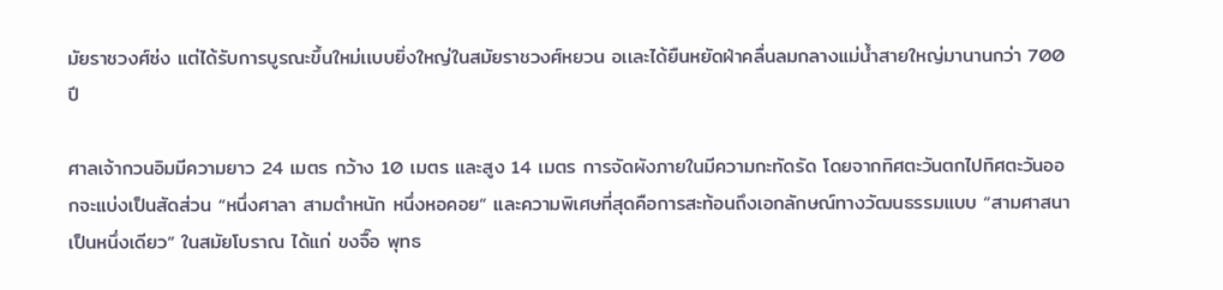มัยราชวงศ์ซ่ง แต่ได้รับการบูรณะขึ้นใหม่เเบบยิ่งใหญ่ในสมัยราชวงศ์หยวน อเเละได้ยืนหยัดฝ่าคลื่นลมกลางแม่น้ำสายใหญ่มานานกว่า 700 ปี

ศาลเจ้ากวนอิมมีความยาว 24 เมตร กว้าง 10 เมตร และสูง 14 เมตร การจัดผังภายในมีความกะทัดรัด โดยจากทิศตะวันตกไปทิศตะวันออกจะแบ่งเป็นสัดส่วน “หนึ่งศาลา สามตำหนัก หนึ่งหอคอย” และความพิเศษที่สุดคือการสะท้อนถึงเอกลักษณ์ทางวัฒนธรรมแบบ “สามศาสนาเป็นหนึ่งเดียว” ในสมัยโบราณ ได้แก่ ขงจื๊อ พุทธ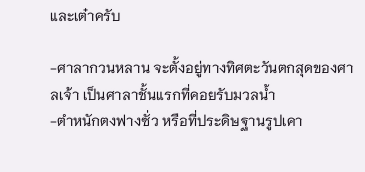และเต๋าครับ

-ศาลากวนหลาน จะตั้งอยู่ทางทิศตะวันตกสุดของศาลเจ้า เป็นศาลาชั้นแรกที่คอยรับมวลน้ำ
-ตำหนักตงฟางซั่ว หรือที่ประดิษฐานรูปเคา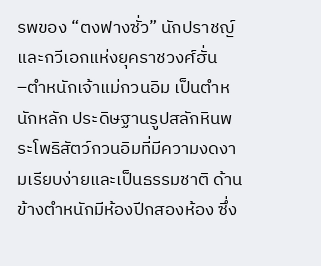รพของ “ตงฟางซั่ว” นักปราชญ์และกวีเอกแห่งยุคราชวงศ์ฮั่น
–ตำหนักเจ้าแม่กวนอิม เป็นตำหนักหลัก ประดิษฐานรูปสลักหินพระโพธิสัตว์กวนอิมที่มีความงดงามเรียบง่ายและเป็นธรรมชาติ ด้านข้างตำหนักมีห้องปีกสองห้อง ซึ่ง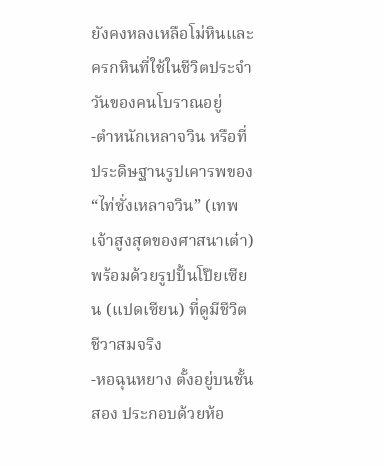ยังคงหลงเหลือโม่หินและครกหินที่ใช้ในชีวิตประจำวันของคนโบราณอยู่
-ตำหนักเหลาจวิน หรือที่ประดิษฐานรูปเคารพของ “ไท่ซั่งเหลาจวิน” (เทพเจ้าสูงสุดของศาสนาเต๋า) พร้อมด้วยรูปปั้นโป๊ยเซียน (แปดเซียน) ที่ดูมีชีวิตชีวาสมจริง
-หอฉุนหยาง ตั้งอยู่บนชั้นสอง ประกอบด้วยห้อ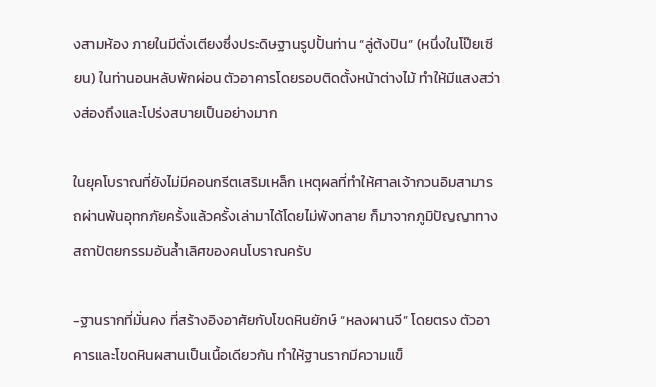งสามห้อง ภายในมีตั่งเตียงซึ่งประดิษฐานรูปปั้นท่าน “ลู่ต้งปิน” (หนึ่งในโป๊ยเซียน) ในท่านอนหลับพักผ่อน ตัวอาคารโดยรอบติดตั้งหน้าต่างไม้ ทำให้มีแสงสว่างส่องถึงและโปร่งสบายเป็นอย่างมาก

ในยุคโบราณที่ยังไม่มีคอนกรีตเสริมเหล็ก เหตุผลที่ทำให้ศาลเจ้ากวนอิมสามารถผ่านพ้นอุทกภัยครั้งแล้วครั้งเล่ามาได้โดยไม่พังทลาย ก็มาจากภูมิปัญญาทางสถาปัตยกรรมอันล้ำเลิศของคนโบราณครับ

-ฐานรากที่มั่นคง ที่สร้างอิงอาศัยกับโขดหินยักษ์ “หลงผานจี” โดยตรง ตัวอาคารและโขดหินผสานเป็นเนื้อเดียวกัน ทำให้ฐานรากมีความแข็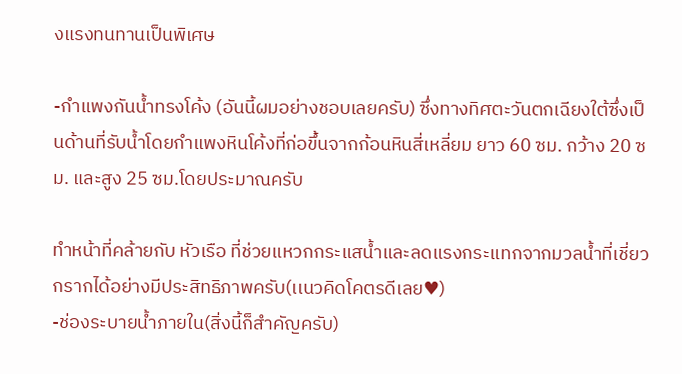งแรงทนทานเป็นพิเศษ

-กำแพงกันน้ำทรงโค้ง (อันนี้ผมอย่างชอบเลยครับ) ซึ่งทางทิศตะวันตกเฉียงใต้ซึ่งเป็นด้านที่รับน้ำโดยกำแพงหินโค้งที่ก่อขึ้นจากก้อนหินสี่เหลี่ยม ยาว 60 ซม. กว้าง 20 ซม. และสูง 25 ซม.โดยประมาณครับ

ทำหน้าที่คล้ายกับ หัวเรือ ที่ช่วยแหวกกระแสน้ำและลดแรงกระแทกจากมวลน้ำที่เชี่ยวกรากได้อย่างมีประสิทธิภาพครับ(เเนวคิดโคตรดีเลย♥)
-ช่องระบายน้ำภายใน(สิ่งนี้ก็สำคัญครับ)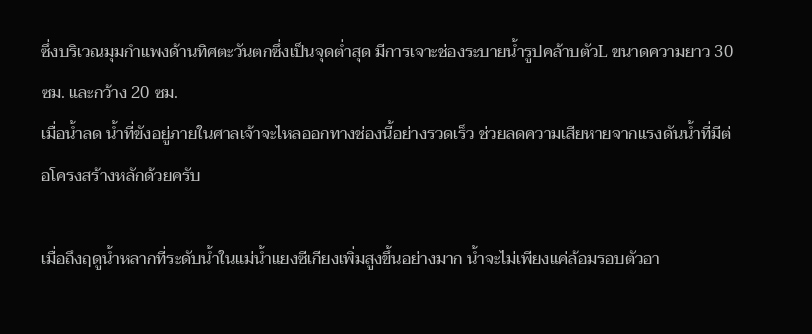ซึ่งบริเวณมุมกำแพงด้านทิศตะวันตกซึ่งเป็นจุดต่ำสุด มีการเจาะช่องระบายน้ำรูปคล้าบตัวL ขนาดความยาว 30 ซม. และกว้าง 20 ซม.
เมื่อน้ำลด น้ำที่ขังอยู่ภายในศาลเจ้าจะไหลออกทางช่องนี้อย่างรวดเร็ว ช่วยลดความเสียหายจากแรงดันน้ำที่มีต่อโครงสร้างหลักด้วยครับ

เมื่อถึงฤดูน้ำหลากที่ระดับน้ำในแม่น้ำแยงซีเกียงเพิ่มสูงขึ้นอย่างมาก น้ำจะไม่เพียงแค่ล้อมรอบตัวอา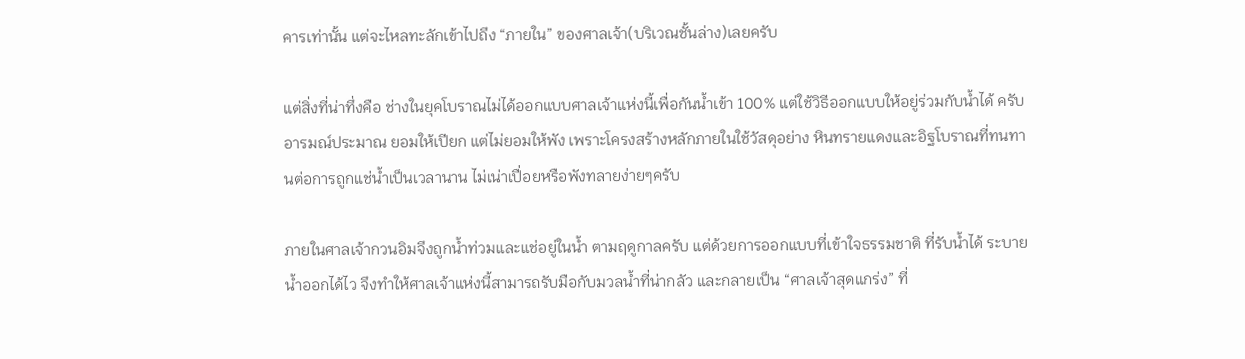คารเท่านั้น แต่จะไหลทะลักเข้าไปถึง “ภายใน” ของศาลเจ้า(บริเวณชั้นล่าง)เลยครับ

แต่สิ่งที่น่าทึ่งคือ ช่างในยุคโบราณไม่ได้ออกแบบศาลเจ้าแห่งนี้เพื่อกันน้ำเข้า 100% แต่ใช้วิธีออกแบบให้อยู่ร่วมกับน้ำได้ ครับ
อารมณ์ประมาณ ยอมให้เปียก แต่ไม่ยอมให้พัง เพราะโครงสร้างหลักภายในใช้วัสดุอย่าง หินทรายแดงและอิฐโบราณที่ทนทานต่อการถูกแช่น้ำเป็นเวลานาน ไม่เน่าเปื่อยหรือพังทลายง่ายๆครับ

ภายในศาลเจ้ากวนอิมจึงถูกน้ำท่วมและแช่อยู่ในน้ำ ตามฤดูกาลครับ แต่ด้วยการออกแบบที่เข้าใจธรรมชาติ ที่รับน้ำได้ ระบายน้ำออกได้ไว จึงทำให้ศาลเจ้าแห่งนี้สามารถรับมือกับมวลน้ำที่น่ากลัว และกลายเป็น “ศาลเจ้าสุดแกร่ง” ที่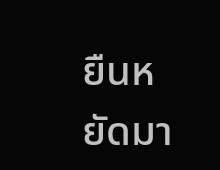ยืนหยัดมา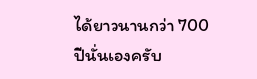ได้ยาวนานกว่า 700 ปีนั่นเองครับ